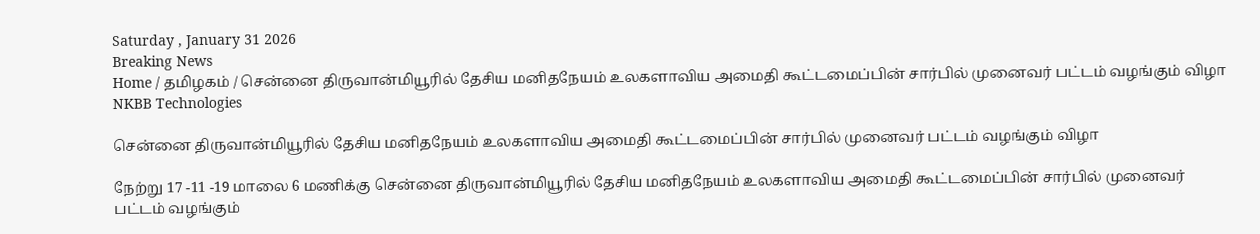Saturday , January 31 2026
Breaking News
Home / தமிழகம் / சென்னை திருவான்மியூரில் தேசிய மனிதநேயம் உலகளாவிய அமைதி கூட்டமைப்பின் சார்பில் முனைவர் பட்டம் வழங்கும் விழா
NKBB Technologies

சென்னை திருவான்மியூரில் தேசிய மனிதநேயம் உலகளாவிய அமைதி கூட்டமைப்பின் சார்பில் முனைவர் பட்டம் வழங்கும் விழா

நேற்று 17 -11 -19 மாலை 6 மணிக்கு சென்னை திருவான்மியூரில் தேசிய மனிதநேயம் உலகளாவிய அமைதி கூட்டமைப்பின் சார்பில் முனைவர் பட்டம் வழங்கும்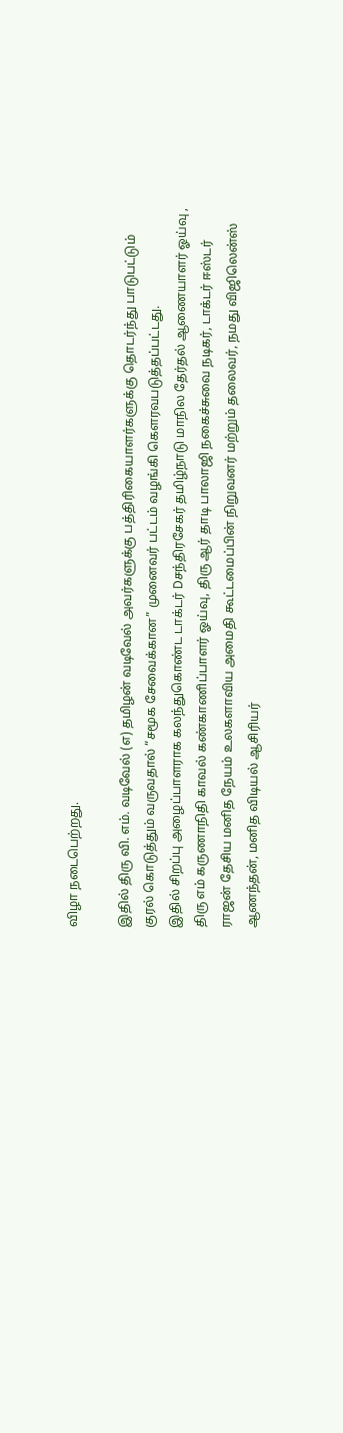விழா நடைபெற்றது.

இதில் திரு வி. எம். வடிவேல் (எ) தமிழன் வடிவேல் அவர்களுக்கு பத்திரிகையாளர்களுக்கு தொடர்ந்து பாடுபட்டும் குரல் கொடுத்தும் வருவதால் “சமூக சேவைக்கான” முனைவர் பட்டம் வழங்கி கௌரவபடுத்தப்பட்டது.
இதில் சிறப்பு அழைப்பாளராக கலந்துகொண்ட டாக்டர் Dசந்திரசேகர் தமிழ்நாடு மாநில தேர்தல் ஆணையாளர் ஓய்வு , திரு எம் கருணாநிதி காவல் கண்காணிப்பாளர் ஓய்வு, திரு ஆர் தாடி பாலாஜி நகைச்சுவை நடிகர், டாக்டர் ஈஸ்டர் ராஜன் தேசிய மனித நேயம் உலகளாவிய அமைதி கூட்டமைப்பின் நிறுவனர் மற்றும் தலைவர், நமது விஜிலென்ஸ் ஆணந்தன், மனித விடியல் ஆசிரியர்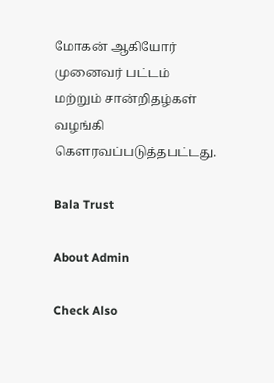மோகன் ஆகியோர் முனைவர் பட்டம் மற்றும் சான்றிதழ்கள் வழங்கி கௌரவப்படுத்தபட்டது.

Bala Trust

About Admin

Check Also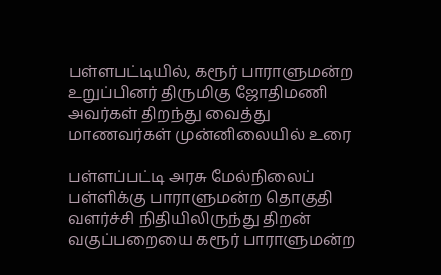பள்ளபட்டியில், கரூர் பாராளுமன்ற உறுப்பினர் திருமிகு ஜோதிமணி அவர்கள் திறந்து வைத்து மாணவர்கள் முன்னிலையில் உரை

பள்ளப்பட்டி அரசு மேல்நிலைப் பள்ளிக்கு பாராளுமன்ற தொகுதி வளர்ச்சி நிதியிலிருந்து திறன் வகுப்பறையை கரூர் பாராளுமன்ற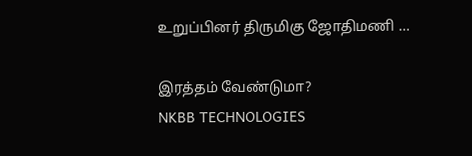உறுப்பினர் திருமிகு ஜோதிமணி …

இரத்தம் வேண்டுமா?
NKBB TECHNOLOGIES